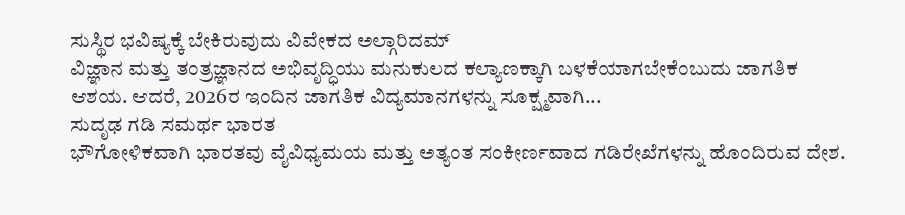ಸುಸ್ಥಿರ ಭವಿಷ್ಯಕ್ಕೆ ಬೇಕಿರುವುದು ವಿವೇಕದ ಅಲ್ಗಾರಿದಮ್
ವಿಜ್ಞಾನ ಮತ್ತು ತಂತ್ರಜ್ಞಾನದ ಅಭಿವೃದ್ಧಿಯು ಮನುಕುಲದ ಕಲ್ಯಾಣಕ್ಕಾಗಿ ಬಳಕೆಯಾಗಬೇಕೆಂಬುದು ಜಾಗತಿಕ ಆಶಯ. ಆದರೆ, 2026ರ ಇಂದಿನ ಜಾಗತಿಕ ವಿದ್ಯಮಾನಗಳನ್ನು ಸೂಕ್ಷ್ಮವಾಗಿ...
ಸುದೃಢ ಗಡಿ ಸಮರ್ಥ ಭಾರತ
ಭೌಗೋಳಿಕವಾಗಿ ಭಾರತವು ವೈವಿಧ್ಯಮಯ ಮತ್ತು ಅತ್ಯಂತ ಸಂಕೀರ್ಣವಾದ ಗಡಿರೇಖೆಗಳನ್ನು ಹೊಂದಿರುವ ದೇಶ.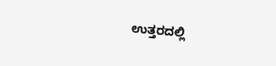ಉತ್ತರದಲ್ಲಿ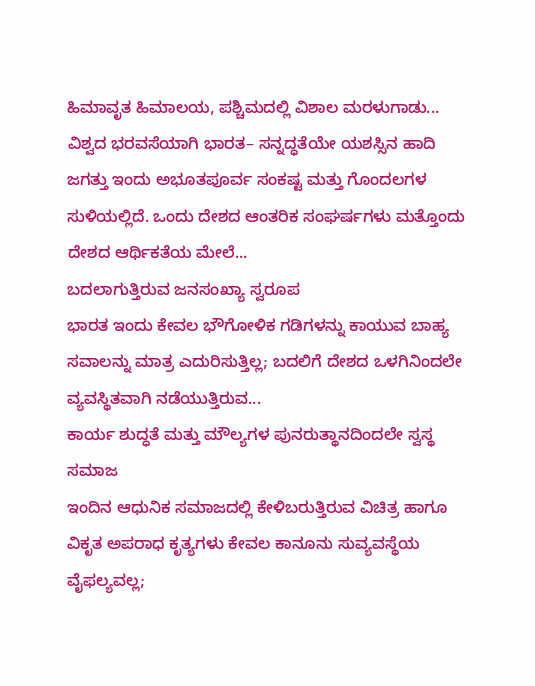ಹಿಮಾವೃತ ಹಿಮಾಲಯ, ಪಶ್ಚಿಮದಲ್ಲಿ ವಿಶಾಲ ಮರಳುಗಾಡು...
ವಿಶ್ವದ ಭರವಸೆಯಾಗಿ ಭಾರತ– ಸನ್ನದ್ಧತೆಯೇ ಯಶಸ್ಸಿನ ಹಾದಿ
ಜಗತ್ತು ಇಂದು ಅಭೂತಪೂರ್ವ ಸಂಕಷ್ಟ ಮತ್ತು ಗೊಂದಲಗಳ ಸುಳಿಯಲ್ಲಿದೆ. ಒಂದು ದೇಶದ ಆಂತರಿಕ ಸಂಘರ್ಷಗಳು ಮತ್ತೊಂದು ದೇಶದ ಆರ್ಥಿಕತೆಯ ಮೇಲೆ...
ಬದಲಾಗುತ್ತಿರುವ ಜನಸಂಖ್ಯಾ ಸ್ವರೂಪ
ಭಾರತ ಇಂದು ಕೇವಲ ಭೌಗೋಳಿಕ ಗಡಿಗಳನ್ನು ಕಾಯುವ ಬಾಹ್ಯ ಸವಾಲನ್ನು ಮಾತ್ರ ಎದುರಿಸುತ್ತಿಲ್ಲ; ಬದಲಿಗೆ ದೇಶದ ಒಳಗಿನಿಂದಲೇ ವ್ಯವಸ್ಥಿತವಾಗಿ ನಡೆಯುತ್ತಿರುವ...
ಕಾರ್ಯ ಶುದ್ಧತೆ ಮತ್ತು ಮೌಲ್ಯಗಳ ಪುನರುತ್ಥಾನದಿಂದಲೇ ಸ್ವಸ್ಥ ಸಮಾಜ
ಇಂದಿನ ಆಧುನಿಕ ಸಮಾಜದಲ್ಲಿ ಕೇಳಿಬರುತ್ತಿರುವ ವಿಚಿತ್ರ ಹಾಗೂ ವಿಕೃತ ಅಪರಾಧ ಕೃತ್ಯಗಳು ಕೇವಲ ಕಾನೂನು ಸುವ್ಯವಸ್ಥೆಯ ವೈಫಲ್ಯವಲ್ಲ;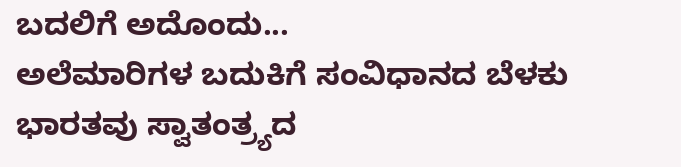ಬದಲಿಗೆ ಅದೊಂದು...
ಅಲೆಮಾರಿಗಳ ಬದುಕಿಗೆ ಸಂವಿಧಾನದ ಬೆಳಕು
ಭಾರತವು ಸ್ವಾತಂತ್ರ್ಯದ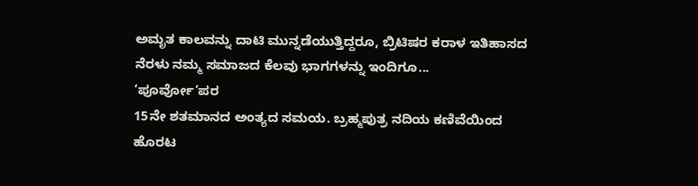ಅಮೃತ ಕಾಲವನ್ನು ದಾಟಿ ಮುನ್ನಡೆಯುತ್ತಿದ್ದರೂ, ಬ್ರಿಟಿಷರ ಕರಾಳ ಇತಿಹಾಸದ ನೆರಳು ನಮ್ಮ ಸಮಾಜದ ಕೆಲವು ಭಾಗಗಳನ್ನು ಇಂದಿಗೂ...
‘ಪೂರ್ವೋ’ಪರ
15ನೇ ಶತಮಾನದ ಅಂತ್ಯದ ಸಮಯ. ಬ್ರಹ್ಮಪುತ್ರ ನದಿಯ ಕಣಿವೆಯಿಂದ ಹೊರಟ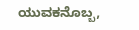ಯುವಕನೊಬ್ಬ,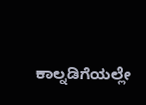ಕಾಲ್ನಡಿಗೆಯಲ್ಲೇ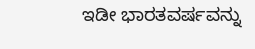ಇಡೀ ಭಾರತವರ್ಷವನ್ನು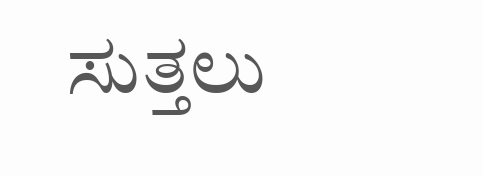ಸುತ್ತಲು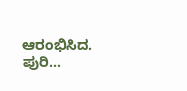ಆರಂಭಿಸಿದ. ಪುರಿ...